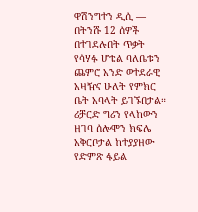ዋሽንግተን ዲሲ —
በትንሹ 12 ሰዎች በተገደሉበት ጥቃት የሳሃፉ ሆቴል ባለቤቱን ጨምሮ አንድ ወተደራዊ አዛዥና ሁለት የምክር ቤት አባላት ይገኙበታል።
ሪቻርድ ግሪን የላከውን ዘገባ ሰሎሞን ክፍሌ አቅርቦታል ከተያያዘው የድምጽ ፋይል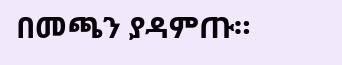በመጫን ያዳምጡ።